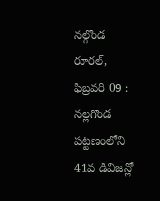నల్గొండ రూరల్, ఫిబ్రవరి 09 : నల్లగొండ పట్టణంలోని 41వ డివిజన్లో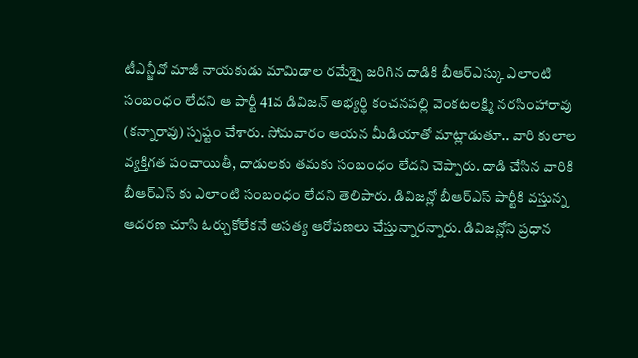టీఎన్జీవో మాజీ నాయకుడు మామిడాల రమేశ్పై జరిగిన దాడికి బీఆర్ఎస్కు ఎలాంటి సంబంధం లేదని ఆ పార్టీ 41వ డివిజన్ అభ్యర్థి కంచనపల్లి వెంకటలక్ష్మి నరసింహారావు (కన్నారావు) స్పష్టం చేశారు. సోమవారం ఆయన మీడియాతో మాట్లాడుతూ.. వారి కులాల వ్యక్తిగత పంచాయితీ, దాడులకు తమకు సంబంధం లేదని చెప్పారు. దాడి చేసిన వారికి బీఆర్ఎస్ కు ఎలాంటి సంబంధం లేదని తెలిపారు. డివిజన్లో బీఆర్ఎస్ పార్టీకి వస్తున్న ఆదరణ చూసి ఓర్చుకోలేకనే అసత్య ఆరోపణలు చేస్తున్నారన్నారు. డివిజన్లోని ప్రధాన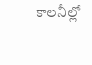కాలనీల్లో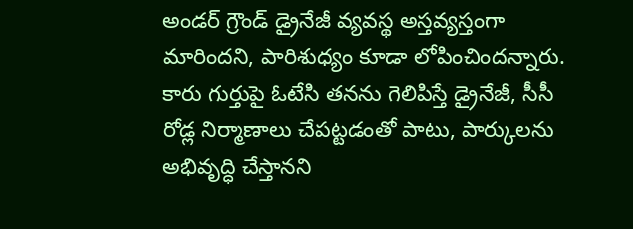అండర్ గ్రౌండ్ డ్రైనేజీ వ్యవస్థ అస్తవ్యస్తంగా మారిందని, పారిశుధ్యం కూడా లోపించిందన్నారు. కారు గుర్తుపై ఓటేసి తనను గెలిపిస్తే డ్రైనేజీ, సీసీ రోడ్ల నిర్మాణాలు చేపట్టడంతో పాటు, పార్కులను అభివృద్ధి చేస్తానని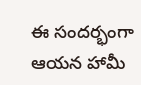ఈ సందర్భంగా ఆయన హామీ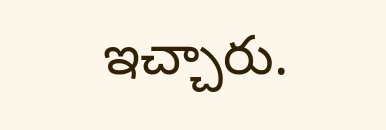ఇచ్చారు.